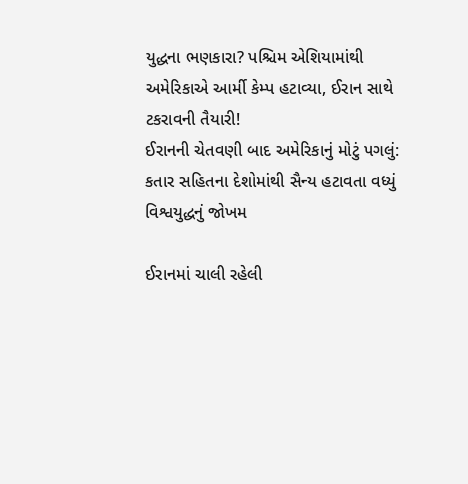યુદ્ધના ભણકારા? પશ્ચિમ એશિયામાંથી અમેરિકાએ આર્મી કેમ્પ હટાવ્યા, ઈરાન સાથે ટકરાવની તૈયારી!
ઈરાનની ચેતવણી બાદ અમેરિકાનું મોટું પગલું: કતાર સહિતના દેશોમાંથી સૈન્ય હટાવતા વધ્યું વિશ્વયુદ્ધનું જોખમ

ઈરાનમાં ચાલી રહેલી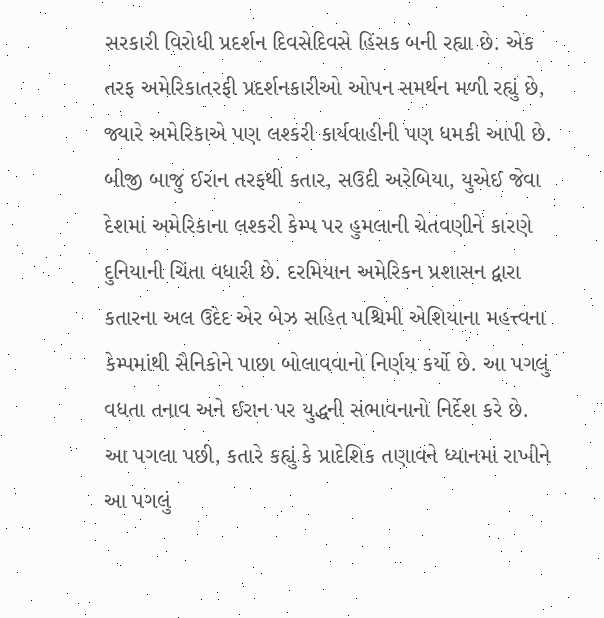સરકારી વિરોધી પ્રદર્શન દિવસેદિવસે હિંસક બની રહ્યા છે. એક તરફ અમેરિકાતરફી પ્રદર્શનકારીઓ ઓપન સમર્થન મળી રહ્યું છે, જ્યારે અમેરિકાએ પણ લશ્કરી કાર્યવાહીની પણ ધમકી આપી છે. બીજી બાજુ ઈરાન તરફથી કતાર, સઉદી અરેબિયા, યુએઈ જેવા દેશમાં અમેરિકાના લશ્કરી કેમ્પ પર હુમલાની ચેતવણીને કારણે દુનિયાની ચિંતા વધારી છે. દરમિયાન અમેરિકન પ્રશાસન દ્વારા કતારના અલ ઉદેદ એર બેઝ સહિત પશ્ચિમી એશિયાના મહત્ત્વના કેમ્પમાંથી સૈનિકોને પાછા બોલાવવાનો નિર્ણય કર્યો છે. આ પગલું વધતા તનાવ અને ઈરાન પર યુદ્ધની સંભાવનાનો નિર્દેશ કરે છે.
આ પગલા પછી, કતારે કહ્યું કે પ્રાદેશિક તણાવને ધ્યાનમાં રાખીને આ પગલું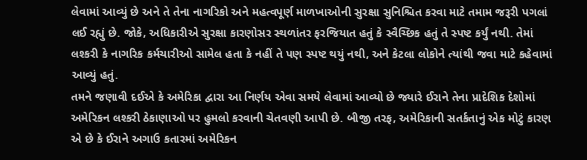લેવામાં આવ્યું છે અને તે તેના નાગરિકો અને મહત્વપૂર્ણ માળખાઓની સુરક્ષા સુનિશ્ચિત કરવા માટે તમામ જરૂરી પગલાં લઈ રહ્યું છે. જોકે, અધિકારીએ સુરક્ષા કારણોસર સ્થળાંતર ફરજિયાત હતું કે સ્વૈચ્છિક હતું તે સ્પષ્ટ કર્યું નથી. તેમાં લશ્કરી કે નાગરિક કર્મચારીઓ સામેલ હતા કે નહીં તે પણ સ્પષ્ટ થયું નથી, અને કેટલા લોકોને ત્યાંથી જવા માટે કહેવામાં આવ્યું હતું.
તમને જણાવી દઈએ કે અમેરિકા દ્વારા આ નિર્ણય એવા સમયે લેવામાં આવ્યો છે જ્યારે ઈરાને તેના પ્રાદેશિક દેશોમાં અમેરિકન લશ્કરી ઠેકાણાઓ પર હુમલો કરવાની ચેતવણી આપી છે. બીજી તરફ, અમેરિકાની સતર્કતાનું એક મોટું કારણ એ છે કે ઈરાને અગાઉ કતારમાં અમેરિકન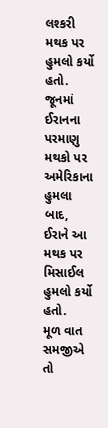લશ્કરી મથક પર હુમલો કર્યો હતો. જૂનમાં ઈરાનના પરમાણુ મથકો પર અમેરિકાના હુમલા બાદ, ઈરાને આ મથક પર મિસાઈલ હુમલો કર્યો હતો.
મૂળ વાત સમજીએ તો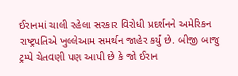ઈરાનમાં ચાલી રહેલા સરકાર વિરોધી પ્રદર્શનને અમેરિકન રાષ્ટ્રપતિએ ખુલ્લેઆમ સમર્થન જાહેર કર્યું છે. બીજી બાજુ ટ્રમ્પે ચેતવણી પણ આપી છે કે જો ઈરાન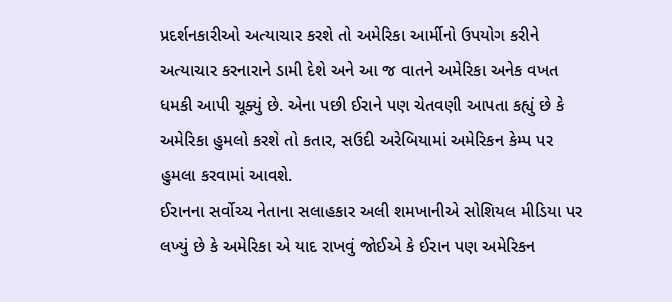પ્રદર્શનકારીઓ અત્યાચાર કરશે તો અમેરિકા આર્મીનો ઉપયોગ કરીને અત્યાચાર કરનારાને ડામી દેશે અને આ જ વાતને અમેરિકા અનેક વખત ધમકી આપી ચૂક્યું છે. એના પછી ઈરાને પણ ચેતવણી આપતા કહ્યું છે કે અમેરિકા હુમલો કરશે તો કતાર, સઉદી અરેબિયામાં અમેરિકન કેમ્પ પર હુમલા કરવામાં આવશે.
ઈરાનના સર્વોચ્ચ નેતાના સલાહકાર અલી શમખાનીએ સોશિયલ મીડિયા પર લખ્યું છે કે અમેરિકા એ યાદ રાખવું જોઈએ કે ઈરાન પણ અમેરિકન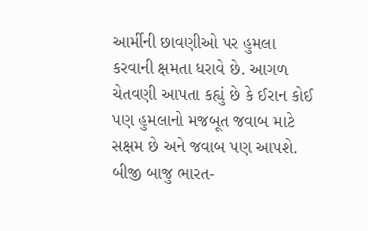આર્મીની છાવણીઓ પર હુમલા કરવાની ક્ષમતા ધરાવે છે. આગળ ચેતવણી આપતા કહ્યું છે કે ઈરાન કોઈ પણ હુમલાનો મજબૂત જવાબ માટે સક્ષમ છે અને જવાબ પણ આપશે.
બીજી બાજુ ભારત-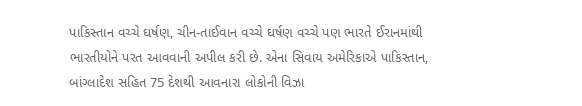પાકિસ્તાન વચ્ચે ઘર્ષણ, ચીન-તાઈવાન વચ્ચે ઘર્ષણ વચ્ચે પણ ભારતે ઈરાનમાંથી ભારતીયોને પરત આવવાની અપીલ કરી છે. એના સિવાય અમેરિકાએ પાકિસ્તાન, બાંગ્લાદેશ સહિત 75 દેશથી આવનારા લોકોની વિઝા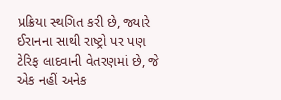પ્રક્રિયા સ્થગિત કરી છે, જ્યારે ઈરાનના સાથી રાષ્ટ્રો પર પણ ટેરિફ લાદવાની વેતરણમાં છે, જે એક નહીં અનેક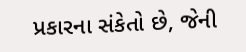પ્રકારના સંકેતો છે, જેની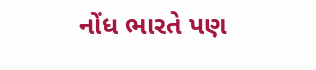નોંધ ભારતે પણ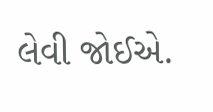લેવી જોઈએ.